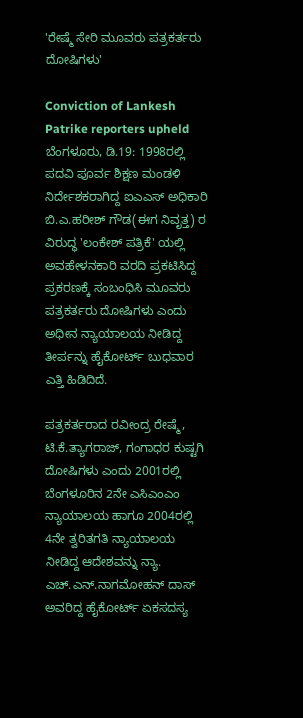'ರೇಷ್ಮೆ ಸೇರಿ ಮೂವರು ಪತ್ರಕರ್ತರು ದೋಷಿಗಳು'

Conviction of Lankesh Patrike reporters upheld
ಬೆಂಗಳೂರು, ಡಿ.19: 1998ರಲ್ಲಿ ಪದವಿ ಪೂರ್ವ ಶಿಕ್ಷಣ ಮಂಡಳಿ ನಿರ್ದೇಶಕರಾಗಿದ್ದ ಐಎಎಸ್ ಅಧಿಕಾರಿ ಬಿ.ಎ.ಹರೀಶ್ ಗೌಡ(ಈಗ ನಿವೃತ್ತ) ರ ವಿರುದ್ಧ 'ಲಂಕೇಶ್ ಪತ್ರಿಕೆ' ಯಲ್ಲಿ ಅವಹೇಳನಕಾರಿ ವರದಿ ಪ್ರಕಟಿಸಿದ್ದ ಪ್ರಕರಣಕ್ಕೆ ಸಂಬಂಧಿಸಿ ಮೂವರು ಪತ್ರಕರ್ತರು ದೋಷಿಗಳು ಎಂದು ಅಧೀನ ನ್ಯಾಯಾಲಯ ನೀಡಿದ್ದ ತೀರ್ಪನ್ನು ಹೈಕೋರ್ಟ್ ಬುಧವಾರ ಎತ್ತಿ ಹಿಡಿದಿದೆ.

ಪತ್ರಕರ್ತರಾದ ರವೀಂದ್ರ ರೇಷ್ಮೆ, ಟಿ.ಕೆ.ತ್ಯಾಗರಾಜ್, ಗಂಗಾಧರ ಕುಷ್ಟಗಿ ದೋಷಿಗಳು ಎಂದು 2001ರಲ್ಲಿ ಬೆಂಗಳೂರಿನ 2ನೇ ಎಸಿಎಂಎಂ ನ್ಯಾಯಾಲಯ ಹಾಗೂ 2004ರಲ್ಲಿ 4ನೇ ತ್ವರಿತಗತಿ ನ್ಯಾಯಾಲಯ ನೀಡಿದ್ದ ಆದೇಶವನ್ನು ನ್ಯಾ. ಎಚ್.ಎನ್.ನಾಗಮೋಹನ್ ದಾಸ್ ಅವರಿದ್ದ ಹೈಕೋರ್ಟ್ ಏಕಸದಸ್ಯ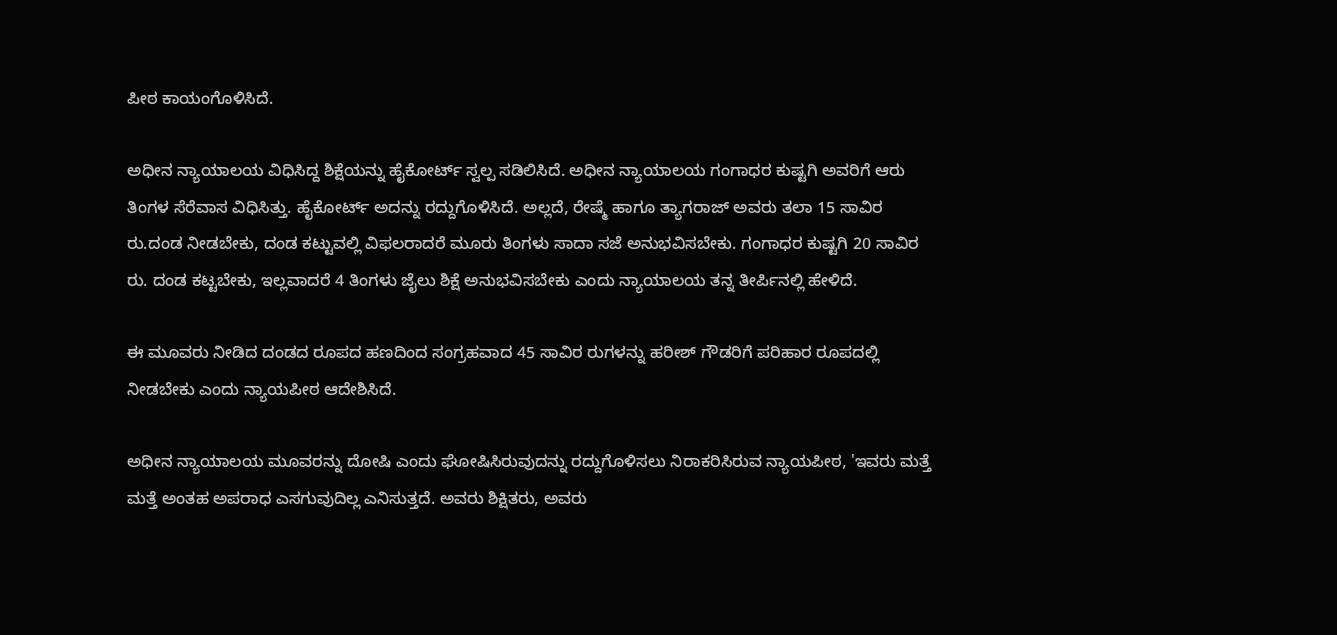ಪೀಠ ಕಾಯಂಗೊಳಿಸಿದೆ.

ಅಧೀನ ನ್ಯಾಯಾಲಯ ವಿಧಿಸಿದ್ದ ಶಿಕ್ಷೆಯನ್ನು ಹೈಕೋರ್ಟ್ ಸ್ವಲ್ಪ ಸಡಿಲಿಸಿದೆ. ಅಧೀನ ನ್ಯಾಯಾಲಯ ಗಂಗಾಧರ ಕುಷ್ಟಗಿ ಅವರಿಗೆ ಆರು ತಿಂಗಳ ಸೆರೆವಾಸ ವಿಧಿಸಿತ್ತು. ಹೈಕೋರ್ಟ್ ಅದನ್ನು ರದ್ದುಗೊಳಿಸಿದೆ. ಅಲ್ಲದೆ, ರೇಷ್ಮೆ ಹಾಗೂ ತ್ಯಾಗರಾಜ್ ಅವರು ತಲಾ 15 ಸಾವಿರ ರು.ದಂಡ ನೀಡಬೇಕು, ದಂಡ ಕಟ್ಟುವಲ್ಲಿ ವಿಫಲರಾದರೆ ಮೂರು ತಿಂಗಳು ಸಾದಾ ಸಜೆ ಅನುಭವಿಸಬೇಕು. ಗಂಗಾಧರ ಕುಷ್ಟಗಿ 20 ಸಾವಿರ ರು. ದಂಡ ಕಟ್ಟಬೇಕು, ಇಲ್ಲವಾದರೆ 4 ತಿಂಗಳು ಜೈಲು ಶಿಕ್ಷೆ ಅನುಭವಿಸಬೇಕು ಎಂದು ನ್ಯಾಯಾಲಯ ತನ್ನ ತೀರ್ಪಿನಲ್ಲಿ ಹೇಳಿದೆ.

ಈ ಮೂವರು ನೀಡಿದ ದಂಡದ ರೂಪದ ಹಣದಿಂದ ಸಂಗ್ರಹವಾದ 45 ಸಾವಿರ ರುಗಳನ್ನು ಹರೀಶ್ ಗೌಡರಿಗೆ ಪರಿಹಾರ ರೂಪದಲ್ಲಿ ನೀಡಬೇಕು ಎಂದು ನ್ಯಾಯಪೀಠ ಆದೇಶಿಸಿದೆ.

ಅಧೀನ ನ್ಯಾಯಾಲಯ ಮೂವರನ್ನು ದೋಷಿ ಎಂದು ಘೋಷಿಸಿರುವುದನ್ನು ರದ್ದುಗೊಳಿಸಲು ನಿರಾಕರಿಸಿರುವ ನ್ಯಾಯಪೀಠ, 'ಇವರು ಮತ್ತೆ ಮತ್ತೆ ಅಂತಹ ಅಪರಾಧ ಎಸಗುವುದಿಲ್ಲ ಎನಿಸುತ್ತದೆ. ಅವರು ಶಿಕ್ಷಿತರು, ಅವರು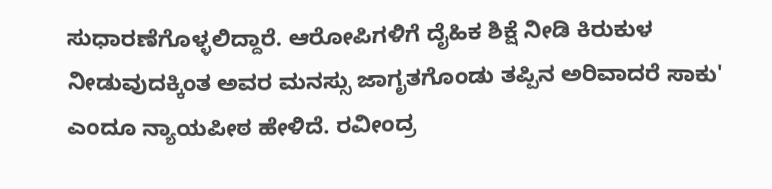ಸುಧಾರಣೆಗೊಳ್ಳಲಿದ್ದಾರೆ. ಆರೋಪಿಗಳಿಗೆ ದೈಹಿಕ ಶಿಕ್ಷೆ ನೀಡಿ ಕಿರುಕುಳ ನೀಡುವುದಕ್ಕಿಂತ ಅವರ ಮನಸ್ಸು ಜಾಗೃತಗೊಂಡು ತಪ್ಪಿನ ಅರಿವಾದರೆ ಸಾಕು' ಎಂದೂ ನ್ಯಾಯಪೀಠ ಹೇಳಿದೆ. ರವೀಂದ್ರ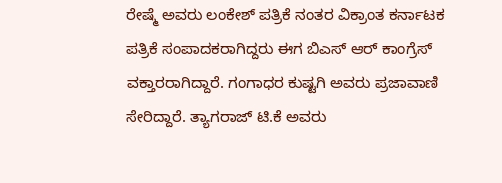ರೇಷ್ಮೆ ಅವರು ಲಂಕೇಶ್ ಪತ್ರಿಕೆ ನಂತರ ವಿಕ್ರಾಂತ ಕರ್ನಾಟಕ ಪತ್ರಿಕೆ ಸಂಪಾದಕರಾಗಿದ್ದರು ಈಗ ಬಿಎಸ್ ಆರ್ ಕಾಂಗ್ರೆಸ್ ವಕ್ತಾರರಾಗಿದ್ದಾರೆ. ಗಂಗಾಧರ ಕುಷ್ಟಗಿ ಅವರು ಪ್ರಜಾವಾಣಿ ಸೇರಿದ್ದಾರೆ. ತ್ಯಾಗರಾಜ್ ಟಿ.ಕೆ ಅವರು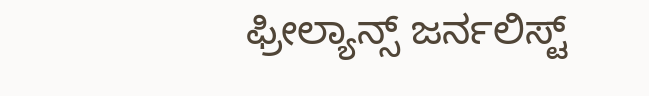ಫ್ರೀಲ್ಯಾನ್ಸ್ ಜರ್ನಲಿಸ್ಟ್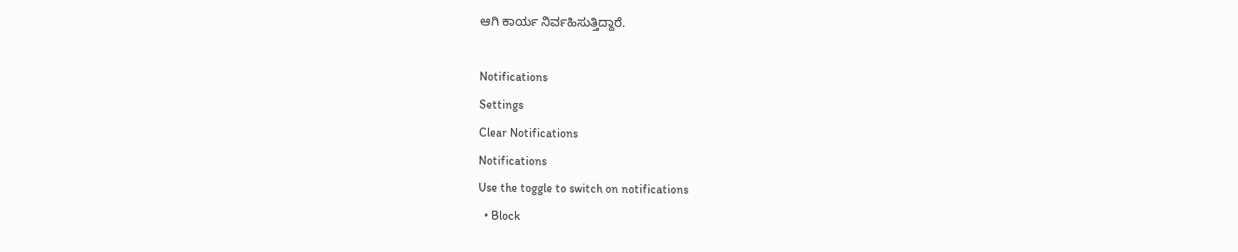ಆಗಿ ಕಾರ್ಯ ನಿರ್ವಹಿಸುತ್ತಿದ್ದಾರೆ.

Notifications
Settings
Clear Notifications
Notifications
Use the toggle to switch on notifications
  • Block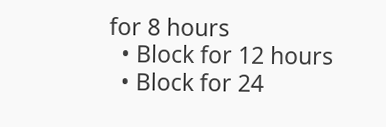for 8 hours
  • Block for 12 hours
  • Block for 24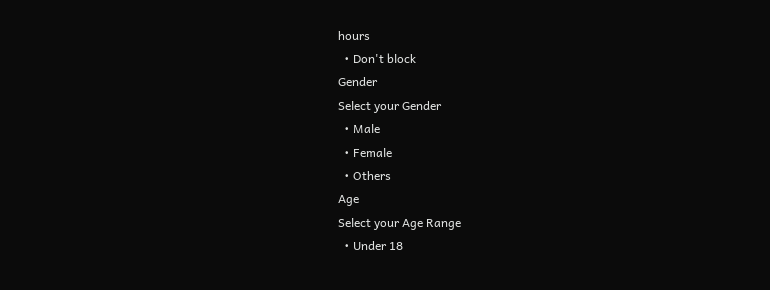hours
  • Don't block
Gender
Select your Gender
  • Male
  • Female
  • Others
Age
Select your Age Range
  • Under 18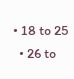• 18 to 25
  • 26 to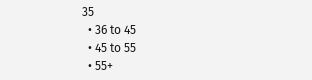35
  • 36 to 45
  • 45 to 55
  • 55+